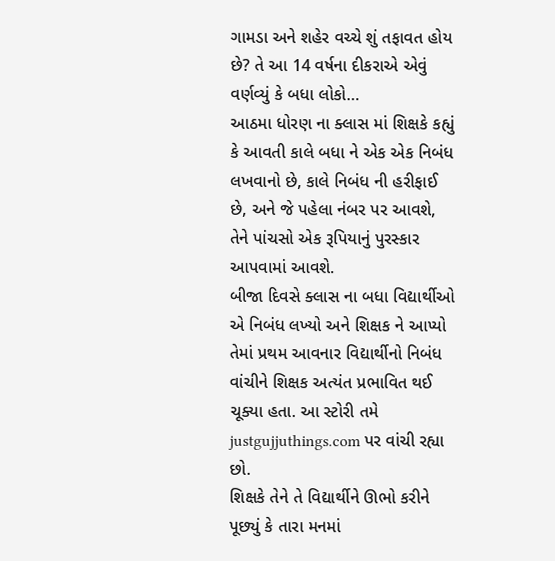ગામડા અને શહેર વચ્ચે શું તફાવત હોય છે? તે આ 14 વર્ષના દીકરાએ એવું વર્ણવ્યું કે બધા લોકો…
આઠમા ધોરણ ના ક્લાસ માં શિક્ષકે કહ્યું કે આવતી કાલે બધા ને એક એક નિબંધ લખવાનો છે, કાલે નિબંધ ની હરીફાઈ છે, અને જે પહેલા નંબર પર આવશે, તેને પાંચસો એક રૂપિયાનું પુરસ્કાર આપવામાં આવશે.
બીજા દિવસે ક્લાસ ના બધા વિદ્યાર્થીઓ એ નિબંધ લખ્યો અને શિક્ષક ને આપ્યો તેમાં પ્રથમ આવનાર વિદ્યાર્થીનો નિબંધ વાંચીને શિક્ષક અત્યંત પ્રભાવિત થઈ ચૂક્યા હતા. આ સ્ટોરી તમે justgujjuthings.com પર વાંચી રહ્યા છો.
શિક્ષકે તેને તે વિદ્યાર્થીને ઊભો કરીને પૂછ્યું કે તારા મનમાં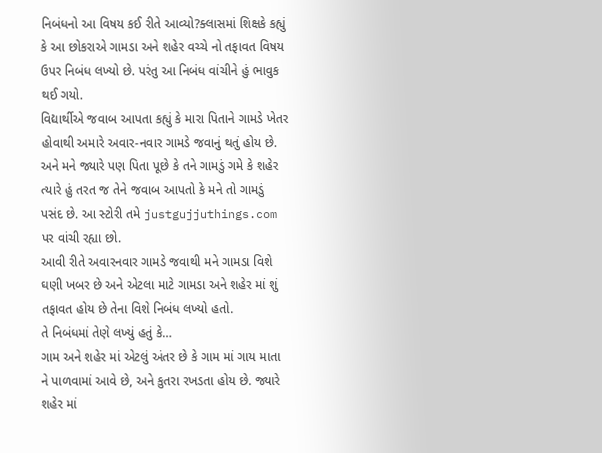નિબંધનો આ વિષય કઈ રીતે આવ્યો?ક્લાસમાં શિક્ષકે કહ્યું કે આ છોકરાએ ગામડા અને શહેર વચ્ચે નો તફાવત વિષય ઉપર નિબંધ લખ્યો છે. પરંતુ આ નિબંધ વાંચીને હું ભાવુક થઈ ગયો.
વિદ્યાર્થીએ જવાબ આપતા કહ્યું કે મારા પિતાને ગામડે ખેતર હોવાથી અમારે અવાર-નવાર ગામડે જવાનું થતું હોય છે. અને મને જ્યારે પણ પિતા પૂછે કે તને ગામડું ગમે કે શહેર ત્યારે હું તરત જ તેને જવાબ આપતો કે મને તો ગામડું પસંદ છે. આ સ્ટોરી તમે justgujjuthings.com પર વાંચી રહ્યા છો.
આવી રીતે અવારનવાર ગામડે જવાથી મને ગામડા વિશે ઘણી ખબર છે અને એટલા માટે ગામડા અને શહેર માં શું તફાવત હોય છે તેના વિશે નિબંધ લખ્યો હતો.
તે નિબંધમાં તેણે લખ્યું હતું કે…
ગામ અને શહેર માં એટલું અંતર છે કે ગામ માં ગાય માતા ને પાળવામાં આવે છે, અને કુતરા રખડતા હોય છે. જ્યારે શહેર માં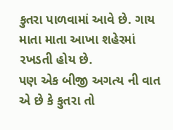કુતરા પાળવામાં આવે છે. ગાય માતા માતા આખા શહેરમાં રખડતી હોય છે.
પણ એક બીજી અગત્ય ની વાત એ છે કે કુતરા તો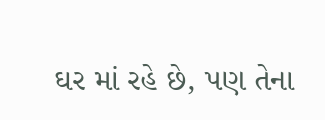ઘર માં રહે છે, પણ તેના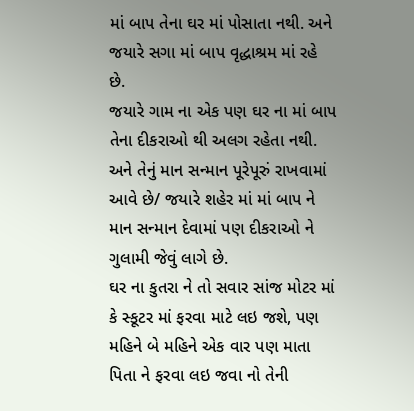માં બાપ તેના ઘર માં પોસાતા નથી. અને જયારે સગા માં બાપ વૃદ્ધાશ્રમ માં રહે છે.
જયારે ગામ ના એક પણ ઘર ના માં બાપ તેના દીકરાઓ થી અલગ રહેતા નથી. અને તેનું માન સન્માન પૂરેપૂરું રાખવામાં આવે છે/ જયારે શહેર માં માં બાપ ને માન સન્માન દેવામાં પણ દીકરાઓ ને ગુલામી જેવું લાગે છે.
ઘર ના કુતરા ને તો સવાર સાંજ મોટર માં કે સ્કૂટર માં ફરવા માટે લઇ જશે, પણ મહિને બે મહિને એક વાર પણ માતા પિતા ને ફરવા લઇ જવા નો તેની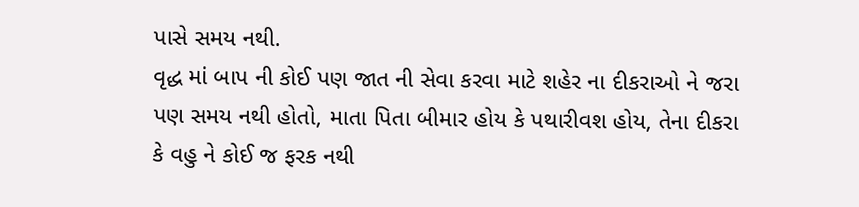પાસે સમય નથી.
વૃદ્ધ માં બાપ ની કોઈ પણ જાત ની સેવા કરવા માટે શહેર ના દીકરાઓ ને જરા પણ સમય નથી હોતો, માતા પિતા બીમાર હોય કે પથારીવશ હોય, તેના દીકરા કે વહુ ને કોઈ જ ફરક નથી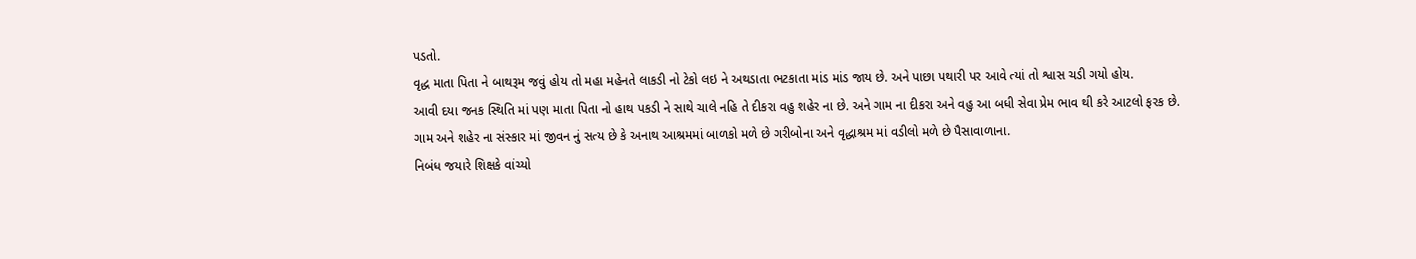પડતો.
વૃદ્ધ માતા પિતા ને બાથરૂમ જવું હોય તો મહા મહેનતે લાકડી નો ટેકો લઇ ને અથડાતા ભટકાતા માંડ માંડ જાય છે. અને પાછા પથારી પર આવે ત્યાં તો શ્વાસ ચડી ગયો હોય.
આવી દયા જનક સ્થિતિ માં પણ માતા પિતા નો હાથ પકડી ને સાથે ચાલે નહિ તે દીકરા વહુ શહેર ના છે. અને ગામ ના દીકરા અને વહુ આ બધી સેવા પ્રેમ ભાવ થી કરે આટલો ફરક છે.
ગામ અને શહેર ના સંસ્કાર માં જીવન નું સત્ય છે કે અનાથ આશ્રમમાં બાળકો મળે છે ગરીબોના અને વૃદ્ધાશ્રમ માં વડીલો મળે છે પૈસાવાળાના.
નિબંધ જયારે શિક્ષકે વાંચ્યો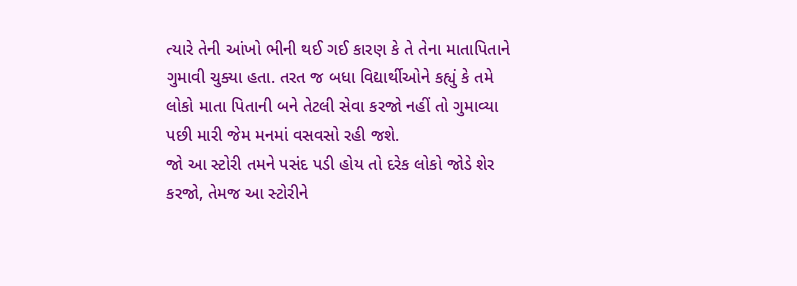ત્યારે તેની આંખો ભીની થઈ ગઈ કારણ કે તે તેના માતાપિતાને ગુમાવી ચુક્યા હતા. તરત જ બધા વિદ્યાર્થીઓને કહ્યું કે તમે લોકો માતા પિતાની બને તેટલી સેવા કરજો નહીં તો ગુમાવ્યા પછી મારી જેમ મનમાં વસવસો રહી જશે.
જો આ સ્ટોરી તમને પસંદ પડી હોય તો દરેક લોકો જોડે શેર કરજો, તેમજ આ સ્ટોરીને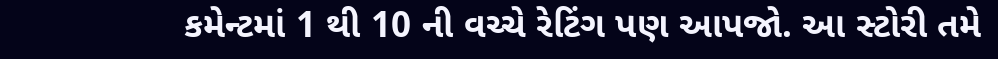કમેન્ટમાં 1 થી 10 ની વચ્ચે રેટિંગ પણ આપજો. આ સ્ટોરી તમે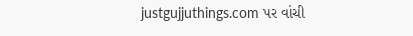justgujjuthings.com પર વાંચી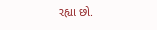રહ્યા છો.